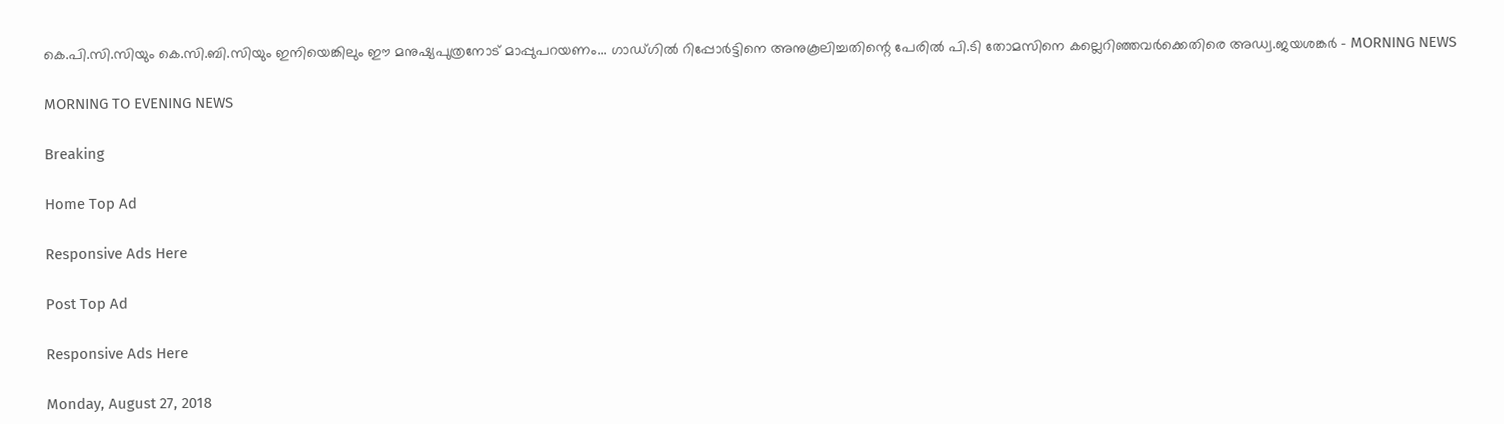കെ.പി.സി.സിയും കെ.സി.ബി.സിയും ഇനിയെങ്കിലും ഈ മനുഷ്യപുത്രനോട് മാപ്പുപറയണം... ഗാഡ്ഗില്‍ റിപ്പോര്‍ട്ടിനെ അനുകൂലിച്ചതിന്റെ പേരില്‍ പി.ടി തോമസിനെ കല്ലെറിഞ്ഞവര്‍ക്കെതിരെ അഡ്വ.ജയശങ്കര്‍ - MORNING NEWS

MORNING TO EVENING NEWS

Breaking

Home Top Ad

Responsive Ads Here

Post Top Ad

Responsive Ads Here

Monday, August 27, 2018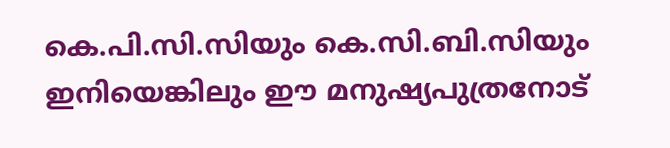കെ.പി.സി.സിയും കെ.സി.ബി.സിയും ഇനിയെങ്കിലും ഈ മനുഷ്യപുത്രനോട്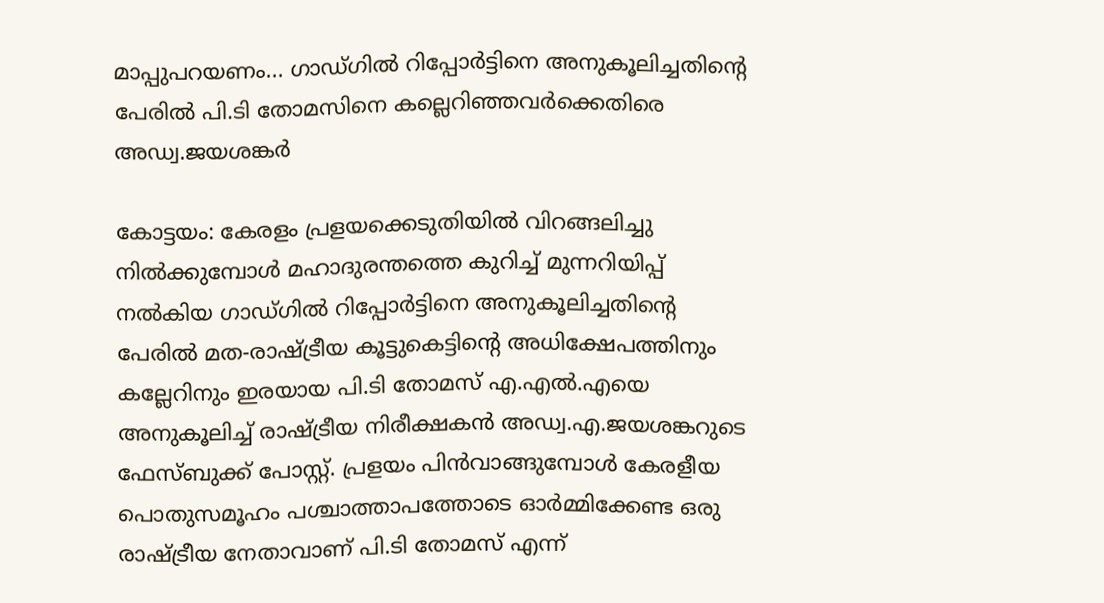മാപ്പുപറയണം... ഗാഡ്ഗില്‍ റിപ്പോര്‍ട്ടിനെ അനുകൂലിച്ചതിന്റെ പേരില്‍ പി.ടി തോമസിനെ കല്ലെറിഞ്ഞവര്‍ക്കെതിരെ അഡ്വ.ജയശങ്കര്‍

കോട്ടയം: കേരളം പ്രളയക്കെടുതിയില്‍ വിറങ്ങലിച്ചു നില്‍ക്കുമ്പോള്‍ മഹാദുരന്തത്തെ കുറിച്ച് മുന്നറിയിപ്പ് നല്‍കിയ ഗാഡ്ഗില്‍ റിപ്പോര്‍ട്ടിനെ അനുകൂലിച്ചതിന്റെ പേരില്‍ മത-രാഷ്ട്രീയ കൂട്ടുകെട്ടിന്റെ അധിക്ഷേപത്തിനും കല്ലേറിനും ഇരയായ പി.ടി തോമസ് എ.എല്‍.എയെ അനുകൂലിച്ച് രാഷ്ട്രീയ നിരീക്ഷകന്‍ അഡ്വ.എ.ജയശങ്കറുടെ ഫേസ്ബുക്ക് പോസ്റ്റ്. പ്രളയം പിന്‍വാങ്ങുമ്പോള്‍ കേരളീയ പൊതുസമൂഹം പശ്ചാത്താപത്തോടെ ഓര്‍മ്മിക്കേണ്ട ഒരു രാഷ്ട്രീയ നേതാവാണ് പി.ടി തോമസ് എന്ന്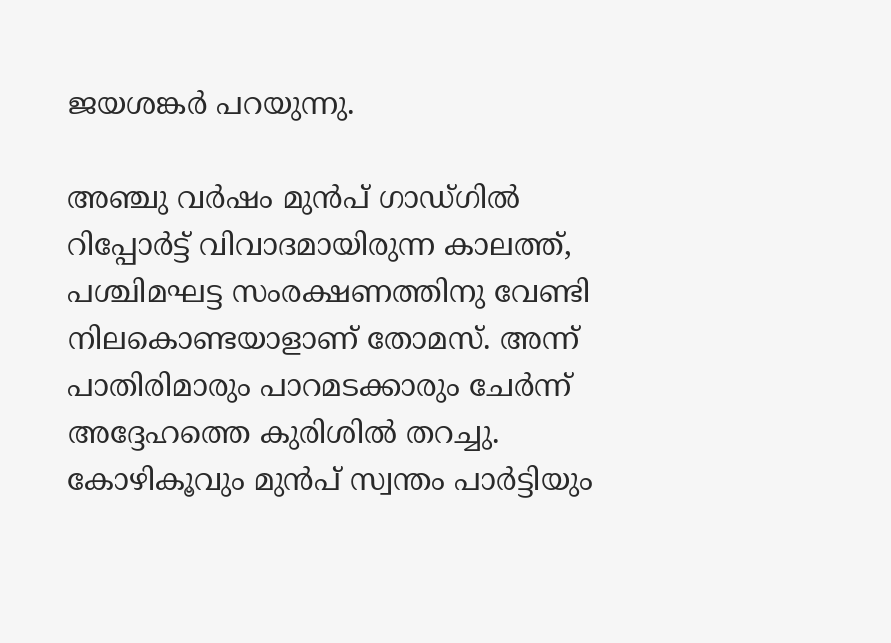ജയശങ്കര്‍ പറയുന്നു.

അഞ്ചു വര്‍ഷം മുന്‍പ് ഗാഡ്ഗില്‍ റിപ്പോര്‍ട്ട് വിവാദമായിരുന്ന കാലത്ത്, പശ്ചിമഘട്ട സംരക്ഷണത്തിനു വേണ്ടി നിലകൊണ്ടയാളാണ് തോമസ്. അന്ന് പാതിരിമാരും പാറമടക്കാരും ചേര്‍ന്ന് അദ്ദേഹത്തെ കുരിശില്‍ തറച്ചു. കോഴികൂവും മുന്‍പ് സ്വന്തം പാര്‍ട്ടിയും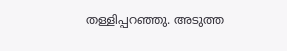തള്ളിപ്പറഞ്ഞു. അടുത്ത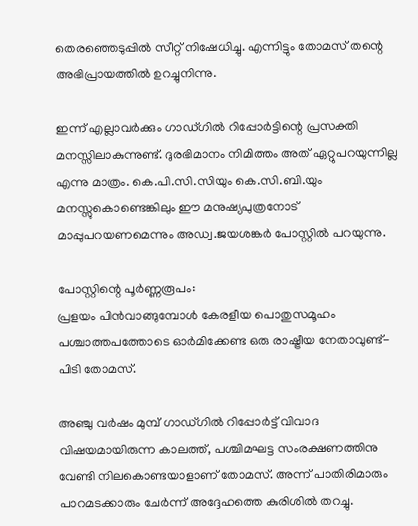തെരഞ്ഞെടുപ്പില്‍ സീറ്റ് നിഷേധിച്ചു. എന്നിട്ടും തോമസ് തന്റെ അഭിപ്രായത്തില്‍ ഉറച്ചുനിന്നു.

ഇന്ന് എല്ലാവര്‍ക്കും ഗാഡ്ഗില്‍ റിപ്പോര്‍ട്ടിന്റെ പ്രസക്തി മനസ്സിലാകുന്നുണ്ട്. ദുരഭിമാനം നിമിത്തം അത് ഏറ്റുപറയുന്നില്ല എന്നു മാത്രം. കെ.പി.സി.സിയും കെ.സി.ബി.യും മനസ്സുകൊണ്ടെങ്കിലും ഈ മനുഷ്യപുത്രനോട് മാപ്പുപറയണമെന്നും അഡ്വ.ജയശങ്കര്‍ പോസ്റ്റില്‍ പറയുന്നു.

പോസ്റ്റിന്റെ പൂര്‍ണ്ണരൂപം:
പ്രളയം പിൻവാങ്ങുമ്പോൾ കേരളീയ പൊതുസമൂഹം പശ്ചാത്തപത്തോടെ ഓർമിക്കേണ്ട ഒരു രാഷ്ട്രീയ നേതാവുണ്ട്- പിടി തോമസ്.

അഞ്ചു വർഷം മുമ്പ് ഗാഡ്ഗിൽ റിപ്പോർട്ട് വിവാദ വിഷയമായിരുന്ന കാലത്ത്, പശ്ചിമഘട്ട സംരക്ഷണത്തിനു വേണ്ടി നിലകൊണ്ടയാളാണ് തോമസ്. അന്ന് പാതിരിമാരും പാറമടക്കാരും ചേർന്ന് അദ്ദേഹത്തെ കുരിശിൽ തറച്ചു.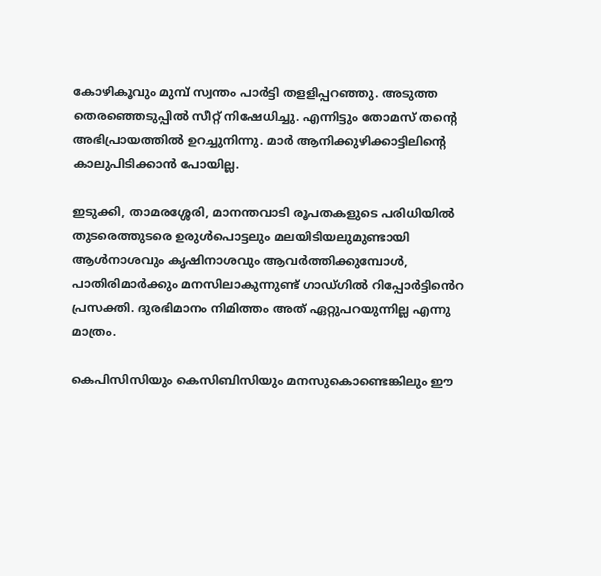കോഴികൂവും മുമ്പ് സ്വന്തം പാർട്ടി തളളിപ്പറഞ്ഞു. അടുത്ത തെരഞ്ഞെടുപ്പിൽ സീറ്റ് നിഷേധിച്ചു. എന്നിട്ടും തോമസ് തൻ്റെ അഭിപ്രായത്തിൽ ഉറച്ചുനിന്നു. മാർ ആനിക്കുഴിക്കാട്ടിലിൻ്റെ കാലുപിടിക്കാൻ പോയില്ല.

ഇടുക്കി, താമരശ്ശേരി, മാനന്തവാടി രൂപതകളുടെ പരിധിയിൽ തുടരെത്തുടരെ ഉരുൾപൊട്ടലും മലയിടിയലുമുണ്ടായി ആൾനാശവും കൃഷിനാശവും ആവർത്തിക്കുമ്പോൾ, പാതിരിമാർക്കും മനസിലാകുന്നുണ്ട് ഗാഡ്ഗിൽ റിപ്പോർട്ടിൻെറ പ്രസക്തി. ദുരഭിമാനം നിമിത്തം അത് ഏറ്റുപറയുന്നില്ല എന്നു മാത്രം.

കെപിസിസിയും കെസിബിസിയും മനസുകൊണ്ടെങ്കിലും ഈ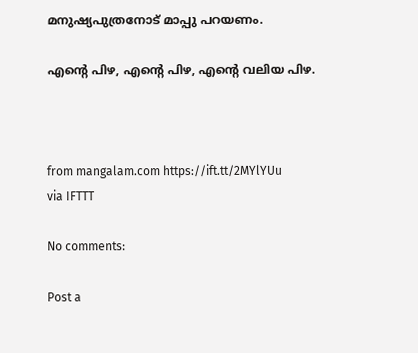മനുഷ്യപുത്രനോട് മാപ്പു പറയണം.

എൻ്റെ പിഴ, എൻ്റെ പിഴ, എൻ്റെ വലിയ പിഴ.



from mangalam.com https://ift.tt/2MYlYUu
via IFTTT

No comments:

Post a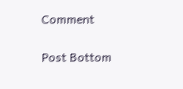Comment

Post Bottom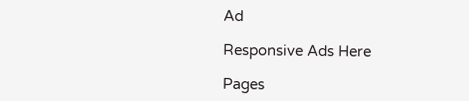Ad

Responsive Ads Here

Pages